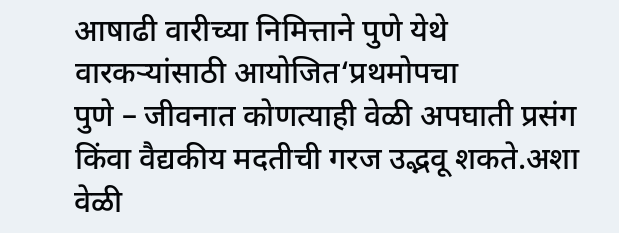आषाढी वारीच्या निमित्ताने पुणे येथे वारकऱ्यांसाठी आयोजित‘प्रथमोपचा
पुणे – जीवनात कोणत्याही वेळी अपघाती प्रसंग किंवा वैद्यकीय मदतीची गरज उद्भवू शकते.अशा वेळी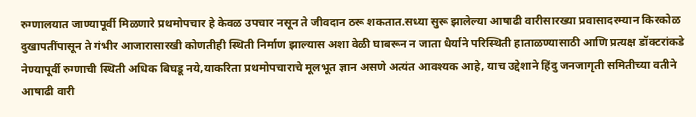रुग्णालयात जाण्यापूर्वी मिळणारे प्रथमोपचार हे केवळ उपचार नसून ते जीवदान ठरू शकतात.सध्या सुरू झालेल्या आषाढी वारीसारख्या प्रवासादरम्यान किरकोळ दुखापतींपासून ते गंभीर आजारासारखी कोणतीही स्थिती निर्माण झाल्यास अशा वेळी घाबरून न जाता धैर्याने परिस्थिती हाताळण्यासाठी आणि प्रत्यक्ष डॉक्टरांकडे नेण्यापूर्वी रुग्णाची स्थिती अधिक बिघडू नये,याकरिता प्रथमोपचाराचे मूलभूत ज्ञान असणे अत्यंत आवश्यक आहे, याच उद्देशाने हिंदु जनजागृती समितीच्या वतीने आषाढी वारी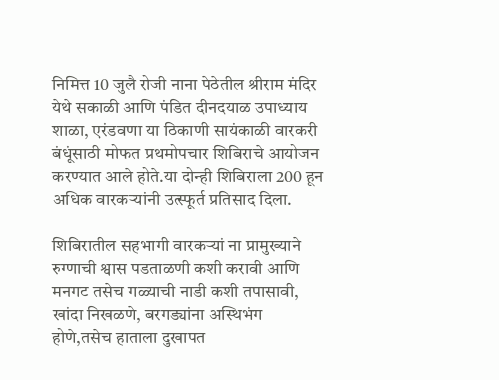निमित्त 10 जुलै रोजी नाना पेठेतील श्रीराम मंदिर येथे सकाळी आणि पंडित दीनदयाळ उपाध्याय शाळा, एरंडवणा या ठिकाणी सायंकाळी वारकरी बंधूंसाठी मोफत प्रथमोपचार शिबिराचे आयोजन करण्यात आले होते.या दोन्ही शिबिराला 200 हून अधिक वारकऱ्यांनी उत्स्फूर्त प्रतिसाद दिला.

शिबिरातील सहभागी वारकऱ्यां ना प्रामुख्याने रुग्णाची श्वास पडताळणी कशी करावी आणि मनगट तसेच गळ्याची नाडी कशी तपासावी, खांदा निखळणे, बरगड्यांना अस्थिभंग होणे,तसेच हाताला दुखापत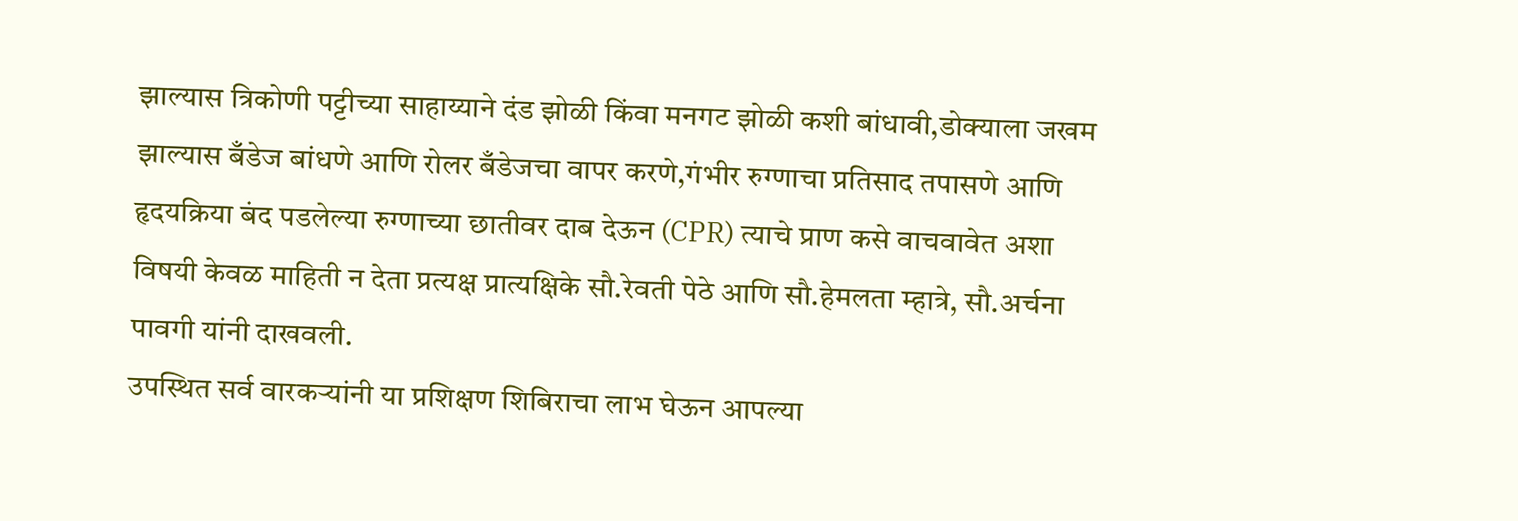झाल्यास त्रिकोणी पट्टीच्या साहाय्याने दंड झोळी किंवा मनगट झोळी कशी बांधावी,डोक्याला जखम झाल्यास बँडेज बांधणे आणि रोलर बँडेजचा वापर करणे,गंभीर रुग्णाचा प्रतिसाद तपासणे आणि हृदयक्रिया बंद पडलेल्या रुग्णाच्या छातीवर दाब देऊन (CPR) त्याचे प्राण कसे वाचवावेत अशा विषयी केवळ माहिती न देता प्रत्यक्ष प्रात्यक्षिके सौ.रेवती पेठे आणि सौ.हेमलता म्हात्रे, सौ.अर्चना पावगी यांनी दाखवली.
उपस्थित सर्व वारकऱ्यांनी या प्रशिक्षण शिबिराचा लाभ घेऊन आपल्या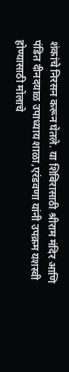शंकांचे निरसन करून घेतले. या शिबिरासाठी श्रीराम मंदिर आणि पंडित दीनदयाळ उपाध्याय शाळा,एरंडवणा यांनी उपक्रम यशस्वी होण्यासाठी मोलाचे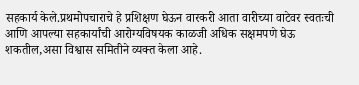सहकार्य केले.प्रथमोपचाराचे हे प्रशिक्षण घेऊन वारकरी आता वारीच्या वाटेवर स्वतःची आणि आपल्या सहकार्यांची आरोग्यविषयक काळजी अधिक सक्षमपणे घेऊ शकतील,असा विश्वास समितीने व्यक्त केला आहे.